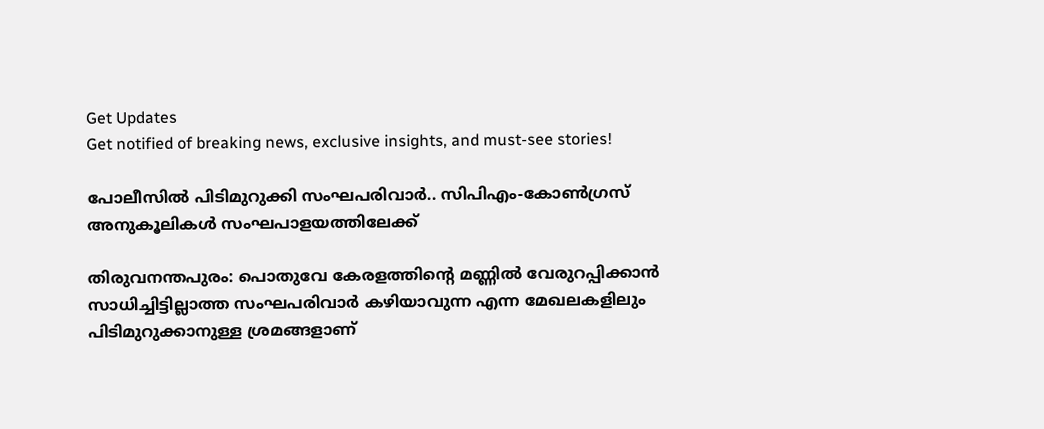Get Updates
Get notified of breaking news, exclusive insights, and must-see stories!

പോലീസിൽ പിടിമുറുക്കി സംഘപരിവാർ.. സിപിഎം-കോൺഗ്രസ് അനുകൂലികൾ സംഘപാളയത്തിലേക്ക്

തിരുവനന്തപുരം: പൊതുവേ കേരളത്തിന്റെ മണ്ണില്‍ വേരുറപ്പിക്കാന്‍ സാധിച്ചിട്ടില്ലാത്ത സംഘപരിവാര്‍ കഴിയാവുന്ന എന്ന മേഖലകളിലും പിടിമുറുക്കാനുള്ള ശ്രമങ്ങളാണ്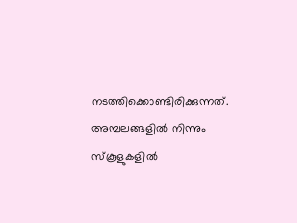നടത്തിക്കൊണ്ടിരിക്കുന്നത്. അമ്പലങ്ങളില്‍ നിന്നും സ്‌കൂളുകളില്‍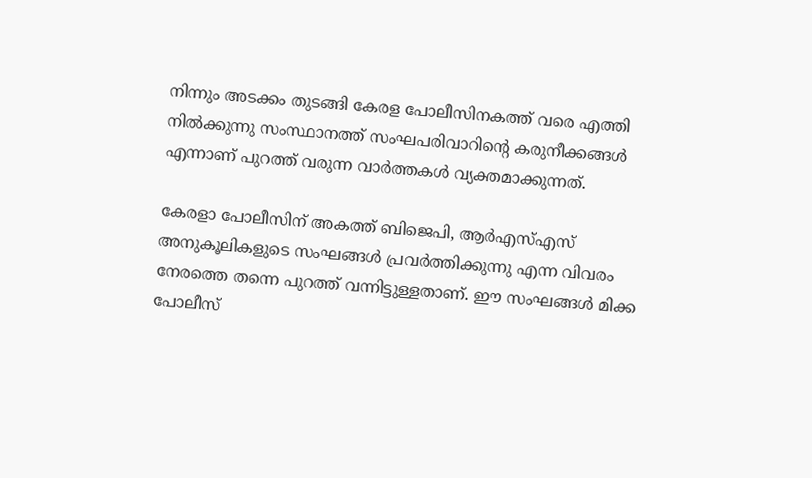നിന്നും അടക്കം തുടങ്ങി കേരള പോലീസിനകത്ത് വരെ എത്തി നില്‍ക്കുന്നു സംസ്ഥാനത്ത് സംഘപരിവാറിന്റെ കരുനീക്കങ്ങൾ എന്നാണ് പുറത്ത് വരുന്ന വാർത്തകൾ വ്യക്തമാക്കുന്നത്.

കേരളാ പോലീസിന് അകത്ത് ബിജെപി, ആര്‍എസ്എസ് അനുകൂലികളുടെ സംഘങ്ങള്‍ പ്രവര്‍ത്തിക്കുന്നു എന്ന വിവരം നേരത്തെ തന്നെ പുറത്ത് വന്നിട്ടുള്ളതാണ്. ഈ സംഘങ്ങള്‍ മിക്ക പോലീസ്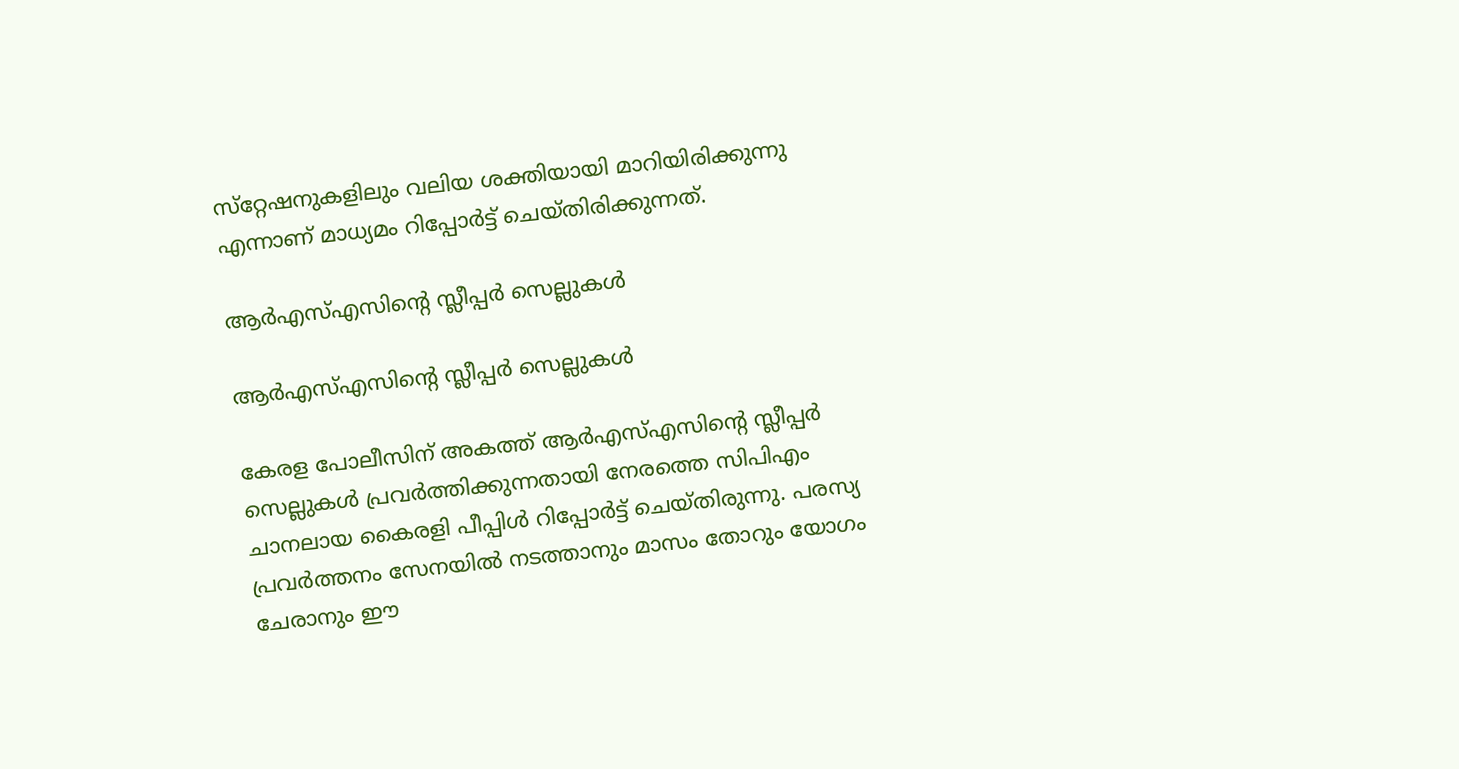സ്‌റ്റേഷനുകളിലും വലിയ ശക്തിയായി മാറിയിരിക്കുന്നു എന്നാണ് മാധ്യമം റിപ്പോര്‍ട്ട് ചെയ്തിരിക്കുന്നത്.

ആര്‍എസ്എസിന്റെ സ്ലീപ്പര്‍ സെല്ലുകള്‍

ആര്‍എസ്എസിന്റെ സ്ലീപ്പര്‍ സെല്ലുകള്‍

കേരള പോലീസിന് അകത്ത് ആര്‍എസ്എസിന്റെ സ്ലീപ്പര്‍ സെല്ലുകള്‍ പ്രവര്‍ത്തിക്കുന്നതായി നേരത്തെ സിപിഎം ചാനലായ കൈരളി പീപ്പിള്‍ റിപ്പോര്‍ട്ട് ചെയ്തിരുന്നു. പരസ്യ പ്രവര്‍ത്തനം സേനയില്‍ നടത്താനും മാസം തോറും യോഗം ചേരാനും ഈ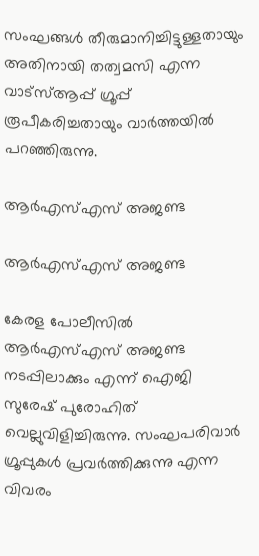സംഘങ്ങള്‍ തീരുമാനിച്ചിട്ടുള്ളതായും അതിനായി തത്വമസി എന്ന വാട്‌സ്ആപ്പ് ഗ്രൂപ്പ് രൂപീകരിച്ചതായും വാര്‍ത്തയില്‍ പറഞ്ഞിരുന്നു.

ആർഎസ്എസ് അജണ്ട

ആർഎസ്എസ് അജണ്ട

കേരള പോലീസില്‍ ആര്‍എസ്എസ് അജണ്ട നടപ്പിലാക്കും എന്ന് ഐജി സുരേഷ് പുരോഹിത് വെല്ലുവിളിച്ചിരുന്നു. സംഘപരിവാര്‍ ഗ്രൂപ്പുകള്‍ പ്രവര്‍ത്തിക്കുന്നു എന്ന വിവരം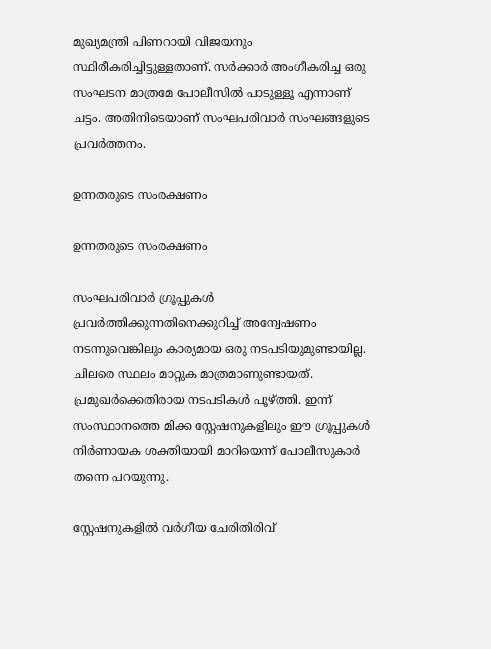മുഖ്യമന്ത്രി പിണറായി വിജയനും സ്ഥിരീകരിച്ചിട്ടുള്ളതാണ്. സര്‍ക്കാര്‍ അംഗീകരിച്ച ഒരു സംഘടന മാത്രമേ പോലീസില്‍ പാടുള്ളൂ എന്നാണ് ചട്ടം. അതിനിടെയാണ് സംഘപരിവാര്‍ സംഘങ്ങളുടെ പ്രവര്‍ത്തനം.

ഉന്നതരുടെ സംരക്ഷണം

ഉന്നതരുടെ സംരക്ഷണം

സംഘപരിവാര്‍ ഗ്രൂപ്പുകള്‍ പ്രവര്‍ത്തിക്കുന്നതിനെക്കുറിച്ച് അന്വേഷണം നടന്നുവെങ്കിലും കാര്യമായ ഒരു നടപടിയുമുണ്ടായില്ല. ചിലരെ സ്ഥലം മാറ്റുക മാത്രമാണുണ്ടായത്. പ്രമുഖര്‍ക്കെതിരായ നടപടികള്‍ പൂഴ്ത്തി. ഇന്ന് സംസ്ഥാനത്തെ മിക്ക സ്റ്റേഷനുകളിലും ഈ ഗ്രൂപ്പുകള്‍ നിര്‍ണായക ശക്തിയായി മാറിയെന്ന് പോലീസുകാര്‍ തന്നെ പറയുന്നു.

സ്റ്റേഷനുകളില്‍ വര്‍ഗീയ ചേരിതിരിവ്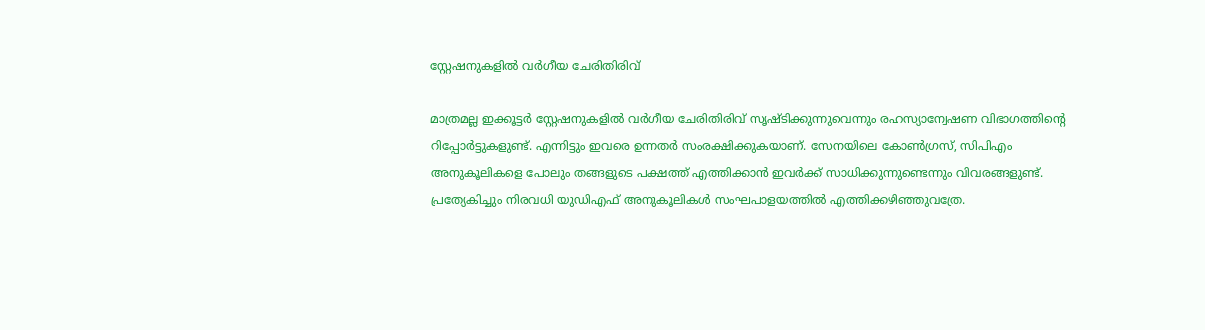സ്റ്റേഷനുകളില്‍ വര്‍ഗീയ ചേരിതിരിവ്

മാത്രമല്ല ഇക്കൂട്ടര്‍ സ്റ്റേഷനുകളില്‍ വര്‍ഗീയ ചേരിതിരിവ് സൃഷ്ടിക്കുന്നുവെന്നും രഹസ്യാന്വേഷണ വിഭാഗത്തിന്റെ റിപ്പോര്‍ട്ടുകളുണ്ട്. എന്നിട്ടും ഇവരെ ഉന്നതര്‍ സംരക്ഷിക്കുകയാണ്. സേനയിലെ കോണ്‍ഗ്രസ്, സിപിഎം അനുകൂലികളെ പോലും തങ്ങളുടെ പക്ഷത്ത് എത്തിക്കാന്‍ ഇവര്‍ക്ക് സാധിക്കുന്നുണ്ടെന്നും വിവരങ്ങളുണ്ട്. പ്രത്യേകിച്ചും നിരവധി യുഡിഎഫ് അനുകൂലികള്‍ സംഘപാളയത്തില്‍ എത്തിക്കഴിഞ്ഞുവത്രേ.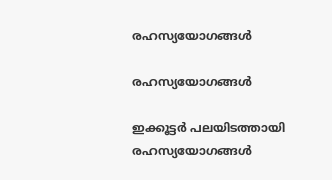രഹസ്യയോഗങ്ങള്‍

രഹസ്യയോഗങ്ങള്‍

ഇക്കൂട്ടര്‍ പലയിടത്തായി രഹസ്യയോഗങ്ങള്‍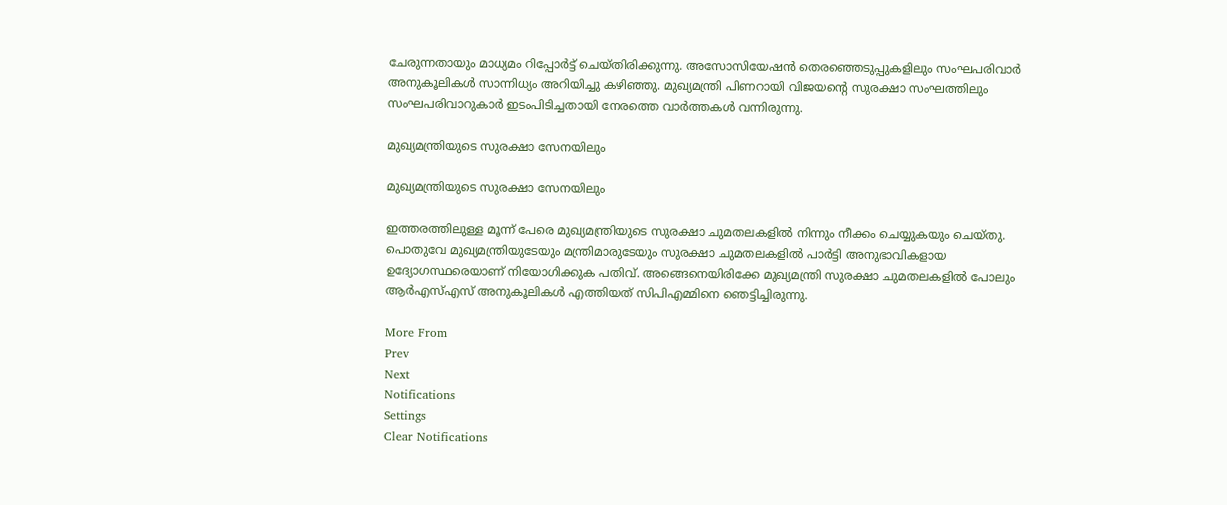ചേരുന്നതായും മാധ്യമം റിപ്പോര്‍ട്ട് ചെയ്തിരിക്കുന്നു. അസോസിയേഷന്‍ തെരഞ്ഞെടുപ്പുകളിലും സംഘപരിവാര്‍ അനുകൂലികള്‍ സാന്നിധ്യം അറിയിച്ചു കഴിഞ്ഞു. മുഖ്യമന്ത്രി പിണറായി വിജയന്റെ സുരക്ഷാ സംഘത്തിലും സംഘപരിവാറുകാര്‍ ഇടംപിടിച്ചതായി നേരത്തെ വാര്‍ത്തകള്‍ വന്നിരുന്നു.

മുഖ്യമന്ത്രിയുടെ സുരക്ഷാ സേനയിലും

മുഖ്യമന്ത്രിയുടെ സുരക്ഷാ സേനയിലും

ഇത്തരത്തിലുള്ള മൂന്ന് പേരെ മുഖ്യമന്ത്രിയുടെ സുരക്ഷാ ചുമതലകളില്‍ നിന്നും നീക്കം ചെയ്യുകയും ചെയ്തു. പൊതുവേ മുഖ്യമന്ത്രിയുടേയും മന്ത്രിമാരുടേയും സുരക്ഷാ ചുമതലകളില്‍ പാര്‍ട്ടി അനുഭാവികളായ ഉദ്യോഗസ്ഥരെയാണ് നിയോഗിക്കുക പതിവ്. അങ്ങെനെയിരിക്കേ മുഖ്യമന്ത്രി സുരക്ഷാ ചുമതലകളില്‍ പോലും ആര്‍എസ്എസ് അനുകൂലികള്‍ എത്തിയത് സിപിഎമ്മിനെ ഞെട്ടിച്ചിരുന്നു.

More From
Prev
Next
Notifications
Settings
Clear Notifications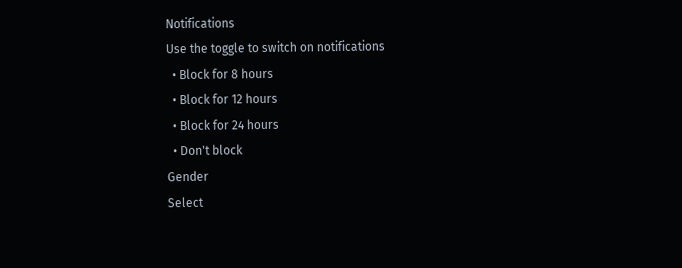Notifications
Use the toggle to switch on notifications
  • Block for 8 hours
  • Block for 12 hours
  • Block for 24 hours
  • Don't block
Gender
Select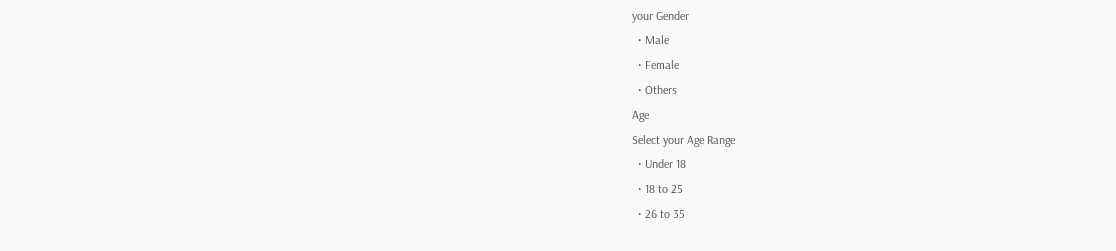your Gender
  • Male
  • Female
  • Others
Age
Select your Age Range
  • Under 18
  • 18 to 25
  • 26 to 35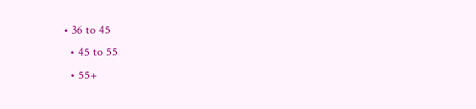• 36 to 45
  • 45 to 55
  • 55+